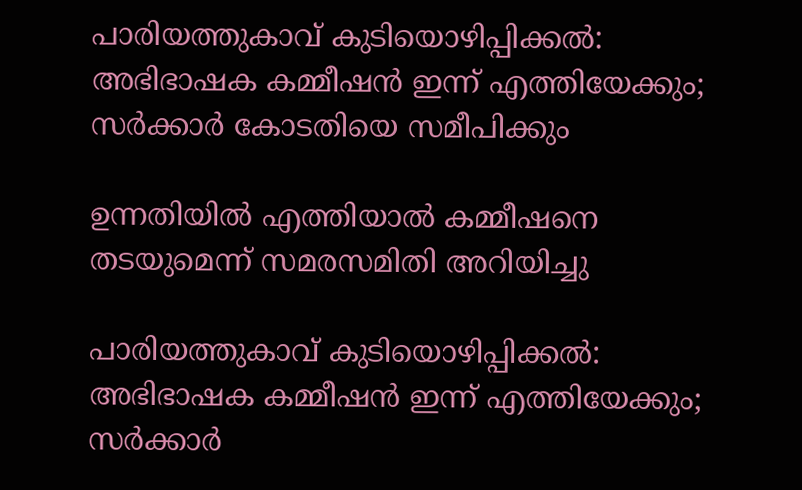പാരിയത്തുകാവ് കുടിയൊഴിപ്പിക്കല്‍: അഭിഭാഷക കമ്മീഷന്‍ ഇന്ന് എത്തിയേക്കും; സർക്കാർ കോടതിയെ സമീപിക്കും

ഉന്നതിയിൽ എത്തിയാൽ കമ്മീഷനെ തടയുമെന്ന് സമരസമിതി അറിയിച്ചു

പാരിയത്തുകാവ് കുടിയൊഴിപ്പിക്കല്‍: അഭിഭാഷക കമ്മീഷന്‍ ഇന്ന് എത്തിയേക്കും; സർക്കാർ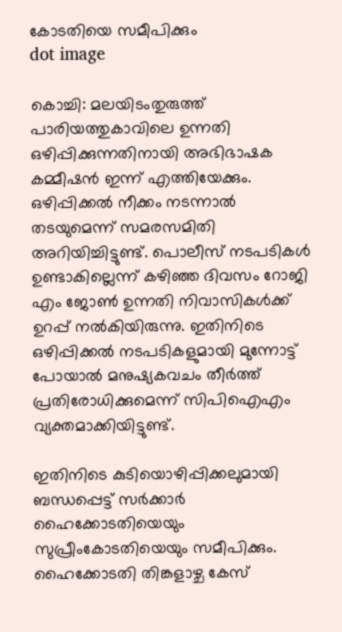കോടതിയെ സമീപിക്കും
dot image

കൊച്ചി: മലയിടംതുരുത്ത് പാരിയത്തുകാവിലെ ഉന്നതി ഒഴിപ്പിക്കുന്നതിനായി അഭിഭാഷക കമ്മീഷൻ ഇന്ന് എത്തിയേക്കും. ഒഴിപ്പിക്കൽ നീക്കം നടന്നാൽ തടയുമെന്ന് സമരസമിതി അറിയിച്ചിട്ടുണ്ട്. പൊലീസ് നടപടികൾ ഉണ്ടാകില്ലെന്ന് കഴിഞ്ഞ ദിവസം റോജി എം ജോൺ ഉന്നതി നിവാസികൾക്ക് ഉറപ്പ് നൽകിയിരുന്നു. ഇതിനിടെ ഒഴിപ്പിക്കൽ നടപടികളുമായി മുന്നോട്ട് പോയാൽ മനുഷ്യകവചം തീർത്ത് പ്രതിരോധിക്കുമെന്ന് സിപിഐഎം വ്യക്തമാക്കിയിട്ടുണ്ട്.

ഇതിനിടെ കുടിയൊഴിപ്പിക്കലുമായി ബന്ധപ്പെട്ട് സർക്കാർ ഹൈക്കോടതിയെയും സുപ്രീംകോടതിയെയും സമീപിക്കും. ഹൈക്കോടതി തിങ്കളാഴ്ച കേസ്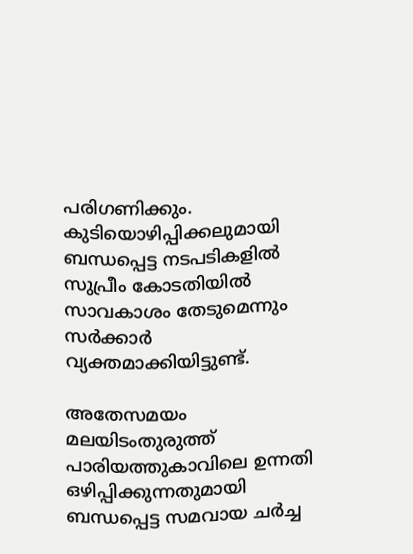പരിഗണിക്കും. കുടിയൊഴിപ്പിക്കലുമായി ബന്ധപ്പെട്ട നടപടികളിൽ സുപ്രീം കോടതിയിൽ സാവകാശം തേടുമെന്നും സർക്കാർ വ്യക്തമാക്കിയിട്ടുണ്ട്.

അതേസമയം മലയിടംതുരുത്ത് പാരിയത്തുകാവിലെ ഉന്നതി ഒഴിപ്പിക്കുന്നതുമായി ബന്ധപ്പെട്ട സമവായ ചര്‍ച്ച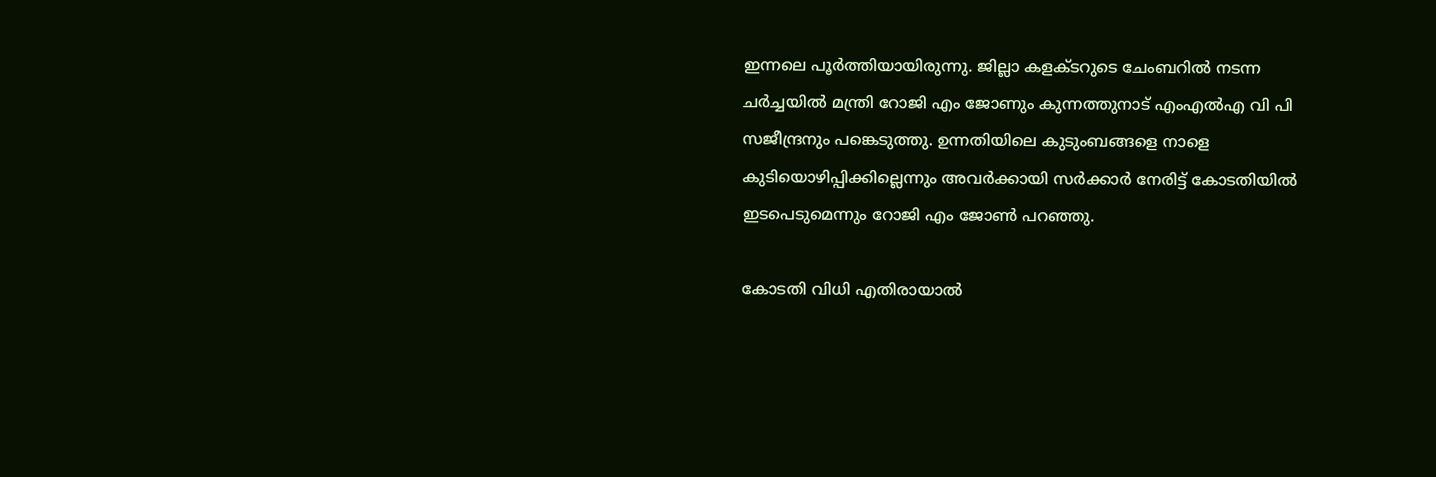ഇന്നലെ പൂര്‍ത്തിയായിരുന്നു. ജില്ലാ കളക്ടറുടെ ചേംബറിൽ നടന്ന ചര്‍ച്ചയില്‍ മന്ത്രി റോജി എം ജോണും കുന്നത്തുനാട് എംഎല്‍എ വി പി സജീന്ദ്രനും പങ്കെടുത്തു. ഉന്നതിയിലെ കുടുംബങ്ങളെ നാളെ കുടിയൊഴിപ്പിക്കില്ലെന്നും അവര്‍ക്കായി സര്‍ക്കാര്‍ നേരിട്ട് കോടതിയില്‍ ഇടപെടുമെന്നും റോജി എം ജോണ്‍ പറഞ്ഞു.

കോടതി വിധി എതിരായാല്‍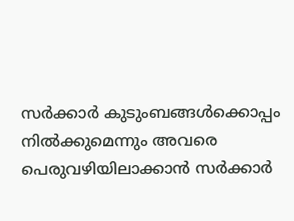സര്‍ക്കാര്‍ കുടുംബങ്ങള്‍ക്കൊപ്പം നില്‍ക്കുമെന്നും അവരെ പെരുവഴിയിലാക്കാന്‍ സര്‍ക്കാര്‍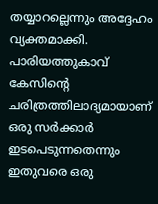തയ്യാറല്ലെന്നും അദ്ദേഹം വ്യക്തമാക്കി. പാരിയത്തുകാവ് കേസിന്റെ ചരിത്രത്തിലാദ്യമായാണ് ഒരു സര്‍ക്കാര്‍ ഇടപെടുന്നതെന്നും ഇതുവരെ ഒരു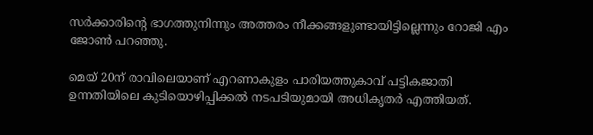സര്‍ക്കാരിന്റെ ഭാഗത്തുനിന്നും അത്തരം നീക്കങ്ങളുണ്ടായിട്ടില്ലെന്നും റോജി എം ജോണ്‍ പറഞ്ഞു.

മെയ് 20ന് രാവിലെയാണ് എറണാകുളം പാരിയത്തുകാവ് പട്ടികജാതി ഉന്നതിയിലെ കുടിയൊഴിപ്പിക്കല്‍ നടപടിയുമായി അധികൃതർ എത്തിയത്.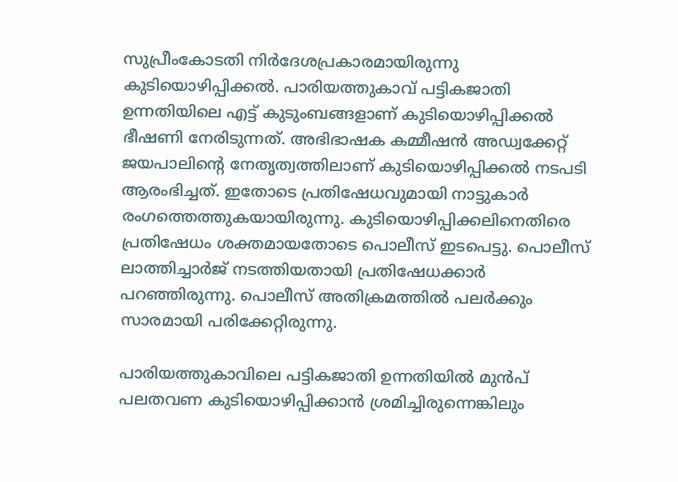സുപ്രീംകോടതി നിര്‍ദേശപ്രകാരമായിരുന്നു കുടിയൊഴിപ്പിക്കല്‍. പാരിയത്തുകാവ് പട്ടികജാതി ഉന്നതിയിലെ എട്ട് കുടുംബങ്ങളാണ് കുടിയൊഴിപ്പിക്കൽ ഭീഷണി നേരിടുന്നത്. അഭിഭാഷക കമ്മീഷന്‍ അഡ്വക്കേറ്റ് ജയപാലിന്റെ നേതൃത്വത്തിലാണ് കുടിയൊഴിപ്പിക്കല്‍ നടപടി ആരംഭിച്ചത്. ഇതോടെ പ്രതിഷേധവുമായി നാട്ടുകാര്‍ രംഗത്തെത്തുകയായിരുന്നു. കുടിയൊഴിപ്പിക്കലിനെതിരെ പ്രതിഷേധം ശക്തമായതോടെ പൊലീസ് ഇടപെട്ടു. പൊലീസ് ലാത്തിച്ചാര്‍ജ് നടത്തിയതായി പ്രതിഷേധക്കാർ പറഞ്ഞിരുന്നു. പൊലീസ് അതിക്രമത്തില്‍ പലര്‍ക്കും സാരമായി പരിക്കേറ്റിരുന്നു.

പാരിയത്തുകാവിലെ പട്ടികജാതി ഉന്നതിയില്‍ മുന്‍പ് പലതവണ കുടിയൊഴിപ്പിക്കാന്‍ ശ്രമിച്ചിരുന്നെങ്കിലും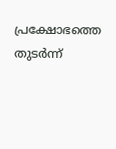പ്രക്ഷോഭത്തെ തുടര്‍ന്ന്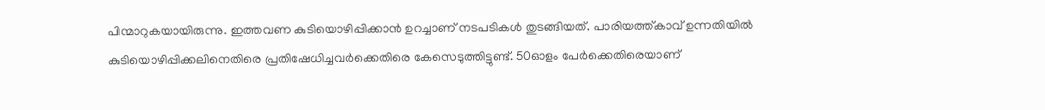പിന്മാറുകയായിരുന്നു. ഇത്തവണ കുടിയൊഴിപ്പിക്കാന്‍ ഉറച്ചാണ് നടപടികള്‍ തുടങ്ങിയത്. പാരിയത്ത്കാവ് ഉന്നതിയില്‍ കുടിയൊഴിപ്പിക്കലിനെതിരെ പ്രതിഷേധിച്ചവര്‍ക്കെതിരെ കേസെടുത്തിട്ടുണ്ട്. 50ഓളം പേര്‍ക്കെതിരെയാണ്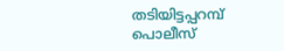തടിയിട്ടപ്പറമ്പ് പൊലീസ്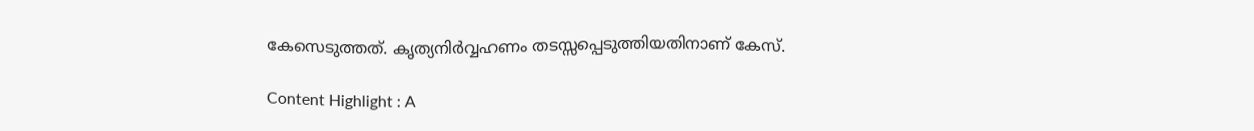കേസെടുത്തത്. കൃത്യനിര്‍വ്വഹണം തടസ്സപ്പെടുത്തിയതിനാണ് കേസ്.

Content Highlight : A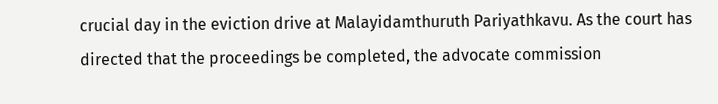crucial day in the eviction drive at Malayidamthuruth Pariyathkavu. As the court has directed that the proceedings be completed, the advocate commission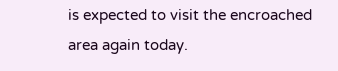is expected to visit the encroached area again today.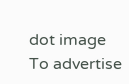dot image
To advertise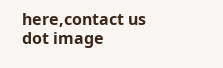here,contact us
dot image